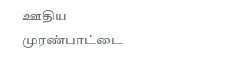ஊதிய முரண்பாட்டை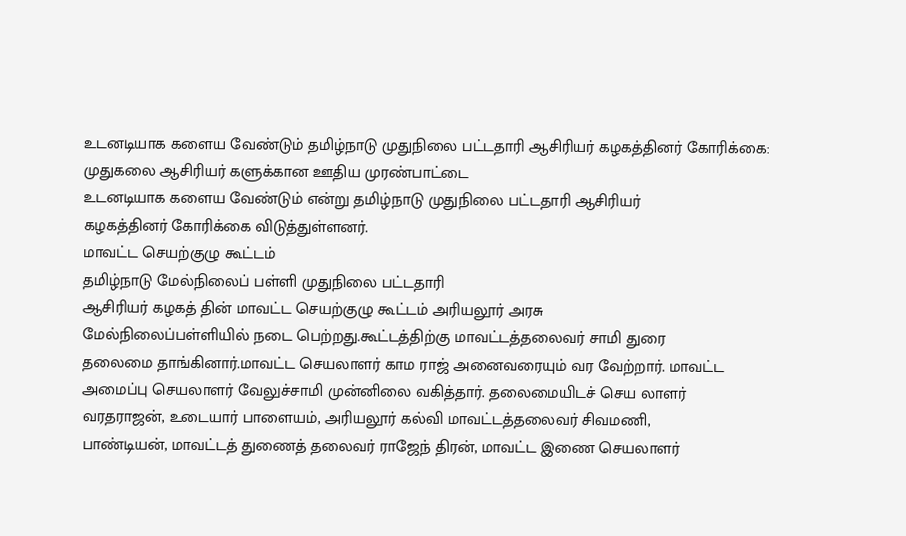உடனடியாக களைய வேண்டும் தமிழ்நாடு முதுநிலை பட்டதாரி ஆசிரியர் கழகத்தினர் கோரிக்கை:
முதுகலை ஆசிரியர் களுக்கான ஊதிய முரண்பாட்டை
உடனடியாக களைய வேண்டும் என்று தமிழ்நாடு முதுநிலை பட்டதாரி ஆசிரியர்
கழகத்தினர் கோரிக்கை விடுத்துள்ளனர்.
மாவட்ட செயற்குழு கூட்டம்
தமிழ்நாடு மேல்நிலைப் பள்ளி முதுநிலை பட்டதாரி
ஆசிரியர் கழகத் தின் மாவட்ட செயற்குழு கூட்டம் அரியலூர் அரசு
மேல்நிலைப்பள்ளியில் நடை பெற்றது.கூட்டத்திற்கு மாவட்டத்தலைவர் சாமி துரை
தலைமை தாங்கினார்.மாவட்ட செயலாளர் காம ராஜ் அனைவரையும் வர வேற்றார். மாவட்ட
அமைப்பு செயலாளர் வேலுச்சாமி முன்னிலை வகித்தார். தலைமையிடச் செய லாளர்
வரதராஜன், உடையார் பாளையம், அரியலூர் கல்வி மாவட்டத்தலைவர் சிவமணி,
பாண்டியன், மாவட்டத் துணைத் தலைவர் ராஜேந் திரன், மாவட்ட இணை செயலாளர்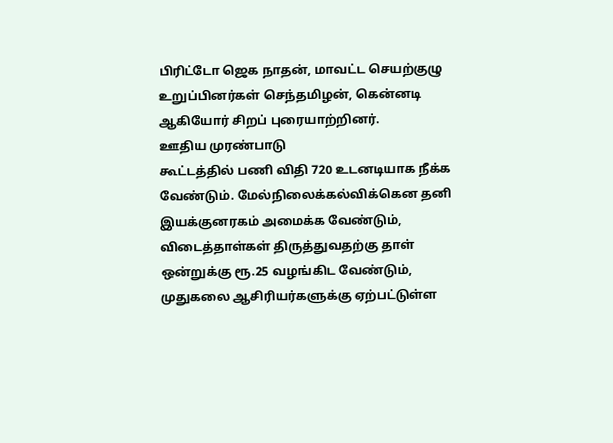பிரிட்டோ ஜெக நாதன், மாவட்ட செயற்குழு உறுப்பினர்கள் செந்தமிழன், கென்னடி
ஆகியோர் சிறப் புரையாற்றினர்.
ஊதிய முரண்பாடு
கூட்டத்தில் பணி விதி 720 உடனடியாக நீக்க
வேண்டும். மேல்நிலைக்கல்விக்கென தனி இயக்குனரகம் அமைக்க வேண்டும்,
விடைத்தாள்கள் திருத்துவதற்கு தாள் ஒன்றுக்கு ரூ.25 வழங்கிட வேண்டும்,
முதுகலை ஆசிரியர்களுக்கு ஏற்பட்டுள்ள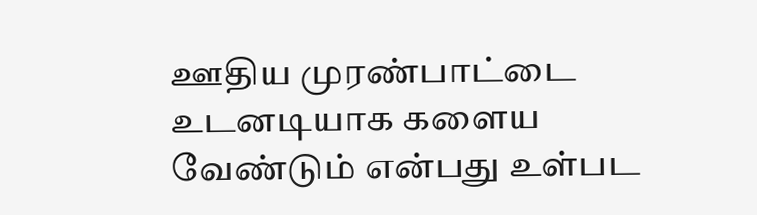ஊதிய முரண்பாட்டை உடனடியாக களைய
வேண்டும் என்பது உள்பட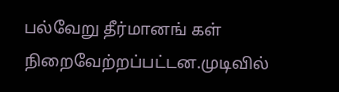பல்வேறு தீர்மானங் கள் நிறைவேற்றப்பட்டன.முடிவில்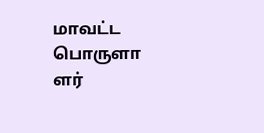மாவட்ட பொருளா ளர்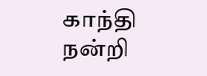காந்தி நன்றி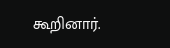கூறினார்.